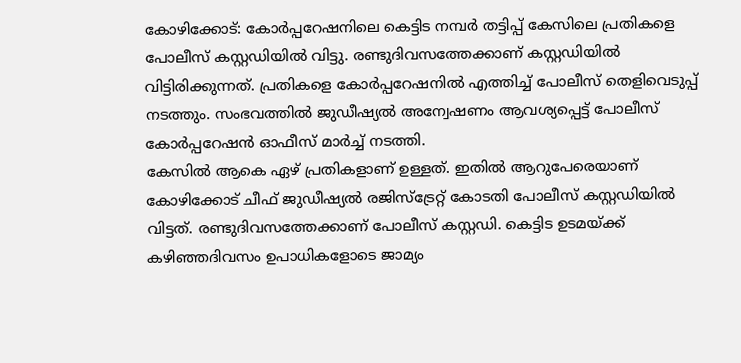കോഴിക്കോട്: കോർപ്പറേഷനിലെ കെട്ടിട നമ്പർ തട്ടിപ്പ് കേസിലെ പ്രതികളെ പോലീസ് കസ്റ്റഡിയിൽ വിട്ടു. രണ്ടുദിവസത്തേക്കാണ് കസ്റ്റഡിയിൽ വിട്ടിരിക്കുന്നത്. പ്രതികളെ കോർപ്പറേഷനിൽ എത്തിച്ച് പോലീസ് തെളിവെടുപ്പ് നടത്തും. സംഭവത്തിൽ ജുഡീഷ്യൽ അന്വേഷണം ആവശ്യപ്പെട്ട് പോലീസ് കോർപ്പറേഷൻ ഓഫീസ് മാർച്ച് നടത്തി.
കേസിൽ ആകെ ഏഴ് പ്രതികളാണ് ഉള്ളത്. ഇതിൽ ആറുപേരെയാണ് കോഴിക്കോട് ചീഫ് ജുഡീഷ്യൽ രജിസ്ട്രേറ്റ് കോടതി പോലീസ് കസ്റ്റഡിയിൽ വിട്ടത്. രണ്ടുദിവസത്തേക്കാണ് പോലീസ് കസ്റ്റഡി. കെട്ടിട ഉടമയ്ക്ക് കഴിഞ്ഞദിവസം ഉപാധികളോടെ ജാമ്യം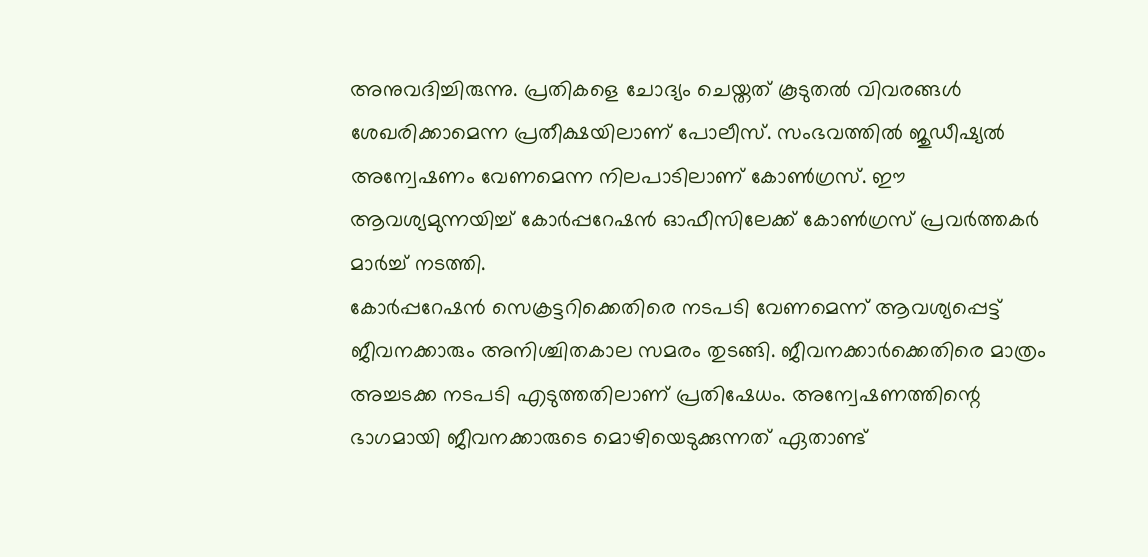അനുവദിച്ചിരുന്നു. പ്രതികളെ ചോദ്യം ചെയ്തത് കൂടുതൽ വിവരങ്ങൾ ശേഖരിക്കാമെന്ന പ്രതീക്ഷയിലാണ് പോലീസ്. സംഭവത്തിൽ ജുഡീഷ്യൽ അന്വേഷണം വേണമെന്ന നിലപാടിലാണ് കോൺഗ്രസ്. ഈ ആവശ്യമുന്നയിച്ച് കോർപ്പറേഷൻ ഓഫീസിലേക്ക് കോൺഗ്രസ് പ്രവർത്തകർ മാർച്ച് നടത്തി.
കോർപ്പറേഷൻ സെക്രട്ടറിക്കെതിരെ നടപടി വേണമെന്ന് ആവശ്യപ്പെട്ട് ജീവനക്കാരും അനിശ്ചിതകാല സമരം തുടങ്ങി. ജീവനക്കാർക്കെതിരെ മാത്രം അച്ചടക്ക നടപടി എടുത്തതിലാണ് പ്രതിഷേധം. അന്വേഷണത്തിന്റെ ഭാഗമായി ജീവനക്കാരുടെ മൊഴിയെടുക്കുന്നത് ഏതാണ്ട്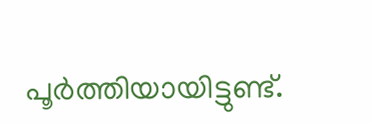പൂർത്തിയായിട്ടുണ്ട്.